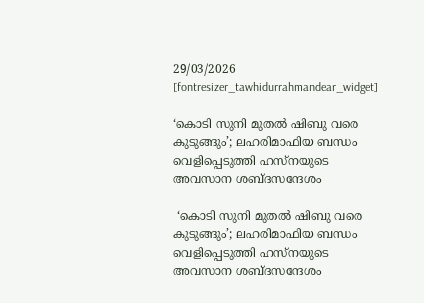29/03/2026
[fontresizer_tawhidurrahmandear_widget]

‘കൊടി സുനി മുതല്‍ ഷിബു വരെ കുടുങ്ങും’; ലഹരിമാഫിയ ബന്ധം വെളിപ്പെടുത്തി ഹസ്നയുടെ അവസാന ശബ്ദസന്ദേശം

 ‘കൊടി സുനി മുതല്‍ ഷിബു വരെ കുടുങ്ങും’; ലഹരിമാഫിയ ബന്ധം വെളിപ്പെടുത്തി ഹസ്നയുടെ അവസാന ശബ്ദസന്ദേശം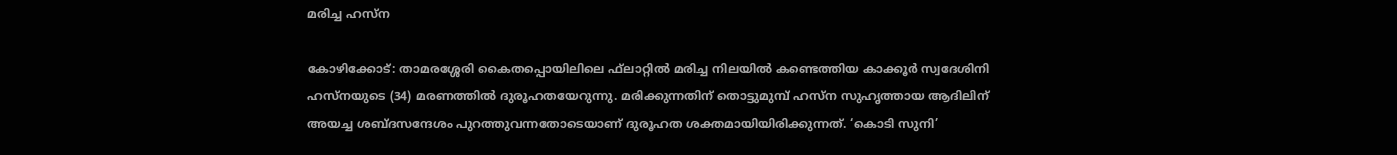മരിച്ച ഹസ്ന

കോഴിക്കോട്: താമരശ്ശേരി കൈതപ്പൊയിലിലെ ഫ്‌ലാറ്റില്‍ മരിച്ച നിലയില്‍ കണ്ടെത്തിയ കാക്കൂര്‍ സ്വദേശിനി ഹസ്നയുടെ (34) മരണത്തില്‍ ദുരൂഹതയേറുന്നു. മരിക്കുന്നതിന് തൊട്ടുമുമ്പ് ഹസ്ന സുഹൃത്തായ ആദിലിന് അയച്ച ശബ്ദസന്ദേശം പുറത്തുവന്നതോടെയാണ് ദുരൂഹത ശക്തമായിയിരിക്കുന്നത്. ‘കൊടി സുനി’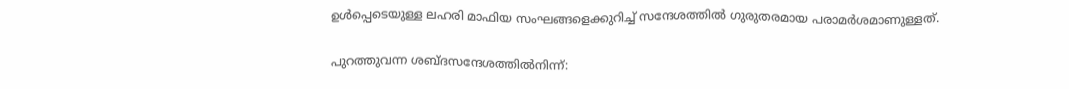ഉള്‍പ്പെടെയുള്ള ലഹരി മാഫിയ സംഘങ്ങളെക്കുറിച്ച് സന്ദേശത്തില്‍ ഗുരുതരമായ പരാമര്‍ശമാണുള്ളത്.

പുറത്തുവന്ന ശബ്ദസന്ദേശത്തില്‍നിന്ന്: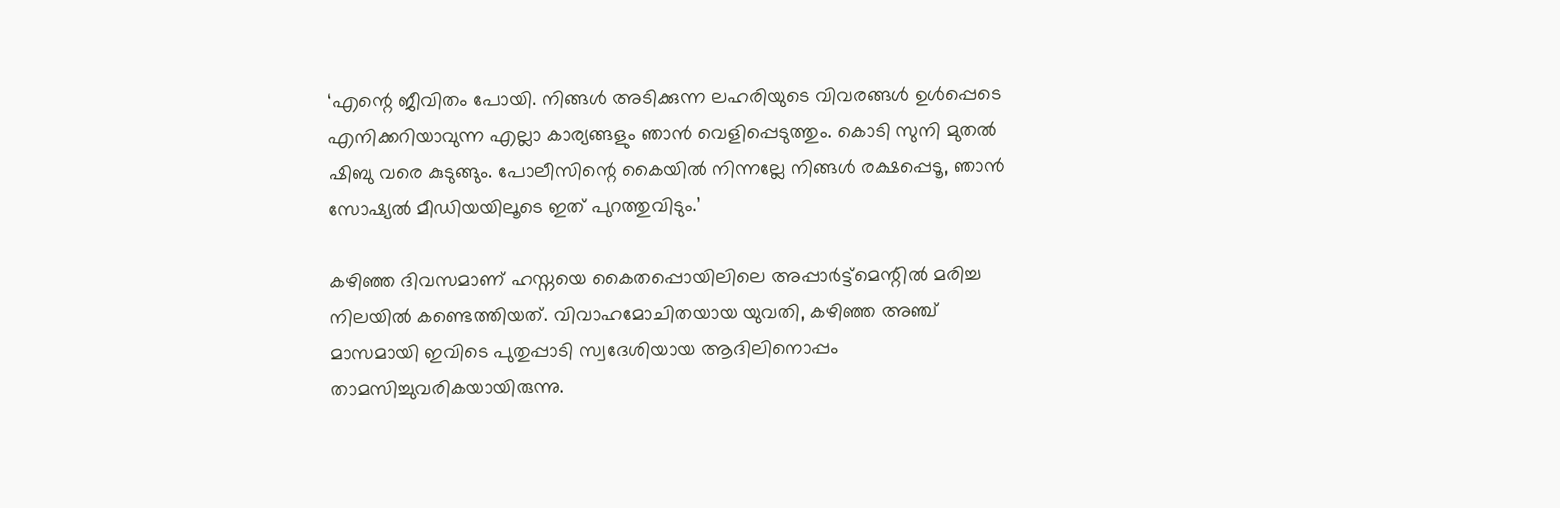‘എന്റെ ജീവിതം പോയി. നിങ്ങള്‍ അടിക്കുന്ന ലഹരിയുടെ വിവരങ്ങള്‍ ഉള്‍പ്പെടെ എനിക്കറിയാവുന്ന എല്ലാ കാര്യങ്ങളും ഞാന്‍ വെളിപ്പെടുത്തും. കൊടി സുനി മുതല്‍ ഷിബു വരെ കുടുങ്ങും. പോലീസിന്റെ കൈയില്‍ നിന്നല്ലേ നിങ്ങള്‍ രക്ഷപ്പെടൂ, ഞാന്‍ സോഷ്യല്‍ മീഡിയയിലൂടെ ഇത് പുറത്തുവിടും.’

കഴിഞ്ഞ ദിവസമാണ് ഹസ്നയെ കൈതപ്പൊയിലിലെ അപ്പാര്‍ട്ട്മെന്റില്‍ മരിച്ച നിലയില്‍ കണ്ടെത്തിയത്. വിവാഹമോചിതയായ യുവതി, കഴിഞ്ഞ അഞ്ച് മാസമായി ഇവിടെ പുതുപ്പാടി സ്വദേശിയായ ആദിലിനൊപ്പം താമസിച്ചുവരികയായിരുന്നു.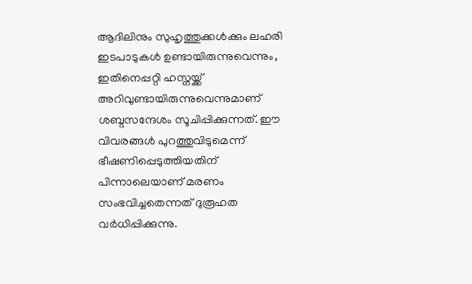ആദിലിനും സുഹൃത്തുക്കള്‍ക്കും ലഹരി ഇടപാടുകള്‍ ഉണ്ടായിരുന്നുവെന്നും, ഇതിനെപ്പറ്റി ഹസ്നയ്ക്ക് അറിവുണ്ടായിരുന്നുവെന്നുമാണ് ശബ്ദസന്ദേശം സൂചിപ്പിക്കുന്നത്. ഈ വിവരങ്ങള്‍ പുറത്തുവിടുമെന്ന് ഭീഷണിപ്പെടുത്തിയതിന് പിന്നാലെയാണ് മരണം സംഭവിച്ചതെന്നത് ദുരൂഹത വര്‍ധിപ്പിക്കുന്നു.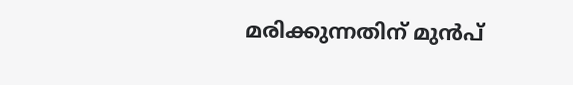മരിക്കുന്നതിന് മുന്‍പ്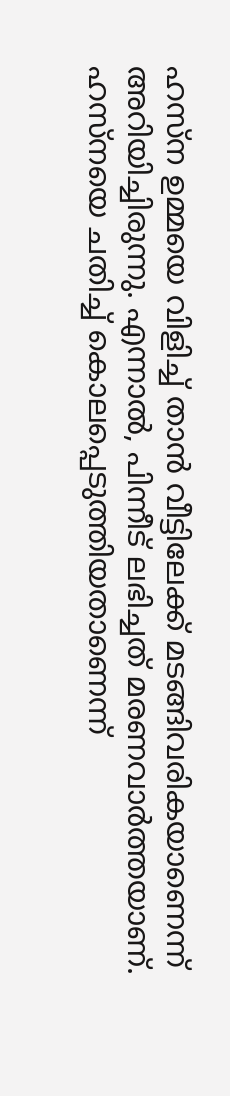ഹസ്ന ഉമ്മയെ വിളിച്ച് താന്‍ വീട്ടിലേക്ക് മടങ്ങിവരികയാണെന്ന് അറിയിച്ചിരുന്നു. എന്നാല്‍, പിന്നീട് ലഭിച്ചത് മരണവാര്‍ത്തയാണ്. ഹസ്നയെ ചതിച്ച് കൊലപ്പെടുത്തിയതാണെന്ന്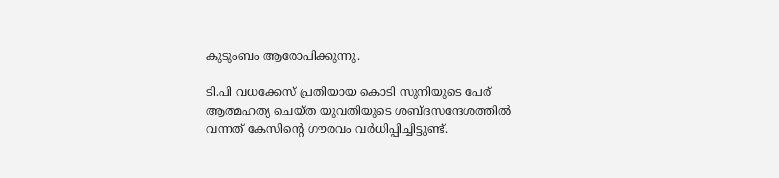കുടുംബം ആരോപിക്കുന്നു.

ടി.പി വധക്കേസ് പ്രതിയായ കൊടി സുനിയുടെ പേര് ആത്മഹത്യ ചെയ്ത യുവതിയുടെ ശബ്ദസന്ദേശത്തില്‍ വന്നത് കേസിന്റെ ഗൗരവം വര്‍ധിപ്പിച്ചിട്ടുണ്ട്.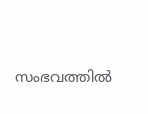സംഭവത്തില്‍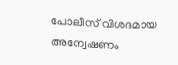പോലീസ് വിശദമായ അന്വേഷണം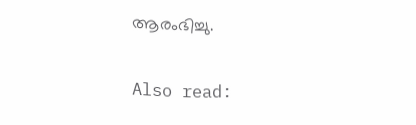ആരംഭിച്ചു.

Also read: